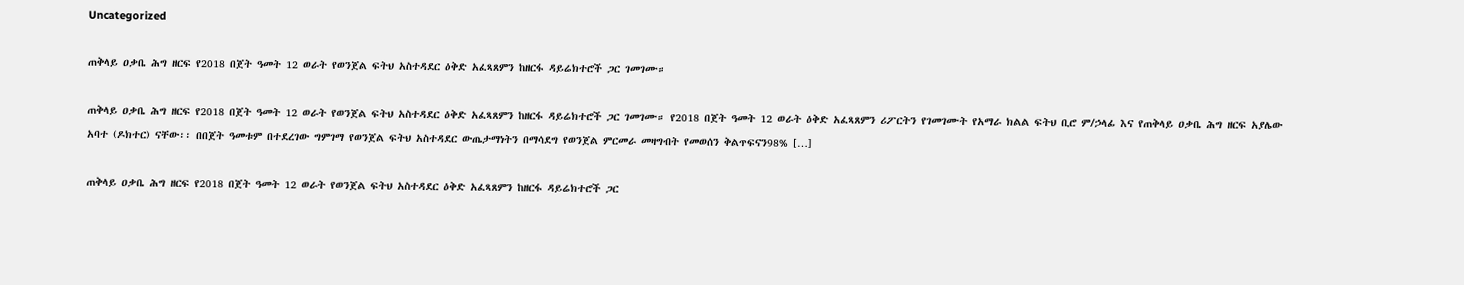Uncategorized

ጠቅላይ ዐቃቤ ሕግ ዘርፍ የ2018 በጀት ዓመት 12 ወራት የወንጀል ፍትህ አስተዳደር ዕቅድ አፈጻጸምን ከዘርፋ ዳይሬክተሮች ጋር ገመገሙ።

ጠቅላይ ዐቃቤ ሕግ ዘርፍ የ2018 በጀት ዓመት 12 ወራት የወንጀል ፍትህ አስተዳደር ዕቅድ አፈጻጸምን ከዘርፋ ዳይሬክተሮች ጋር ገመገሙ። የ2018 በጀት ዓመት 12 ወራት ዕቅድ አፈጻጸምን ሪፖርትን የገመገሙት የአማራ ክልል ፍትህ ቢሮ ም/ኃላፊ እና የጠቅላይ ዐቃቤ ሕግ ዘርፍ አያሌው አባተ (ዶክተር) ናቸው፡፡ በበጀት ዓመቱም በተደረገው ግምገማ የወንጀል ፍትህ አስተዳደር ውጤታማነትን በማሳደግ የወንጀል ምርመራ መዛግብት የመወሰን ቅልጥፍናን98% […]

ጠቅላይ ዐቃቤ ሕግ ዘርፍ የ2018 በጀት ዓመት 12 ወራት የወንጀል ፍትህ አስተዳደር ዕቅድ አፈጻጸምን ከዘርፋ ዳይሬክተሮች ጋር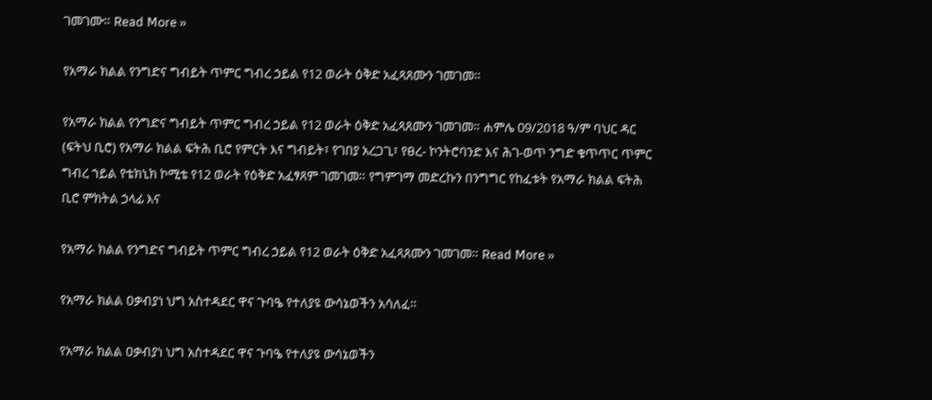ገመገሙ። Read More »

የአማራ ክልል የንግድና ግብይት ጥምር ግብረ ኃይል የ12 ወራት ዕቅድ አፈጻጸሙን ገመገመ።

የአማራ ክልል የንግድና ግብይት ጥምር ግብረ ኃይል የ12 ወራት ዕቅድ አፈጻጸሙን ገመገመ። ሐምሌ 09/2018 ዓ/ም ባህር ዳር (ፍትህ ቢሮ) የአማራ ክልል ፍትሕ ቢሮ የምርት እና ግብይት፣ የገበያ አረጋጊ፣ የፀረ- ኮንትሮባንድ እና ሕገ-ወጥ ንግድ ቁጥጥር ጥምር ግብረ ኀይል የቴክኒክ ኮሚቴ የ12 ወራት የዕቅድ አፈፃጸም ገመገመ። የግምገማ መድረኩን በንግግር የከፈቱት የአማራ ክልል ፍትሕ ቢሮ ምክትል ኃላፊ እና

የአማራ ክልል የንግድና ግብይት ጥምር ግብረ ኃይል የ12 ወራት ዕቅድ አፈጻጸሙን ገመገመ። Read More »

የአማራ ክልል ዐቃብያነ ህግ አስተዳደር ዋና ጉባዔ የተለያዩ ውሳኔወችን አሳለፈ።

የአማራ ክልል ዐቃብያነ ህግ አስተዳደር ዋና ጉባዔ የተለያዩ ውሳኔወችን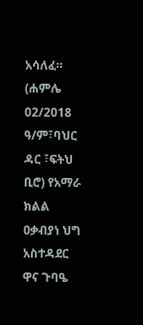አሳለፈ። (ሐምሌ 02/2018 ዓ/ም፣ባህር ዳር ፣ፍትህ ቢሮ) የአማራ ክልል ዐቃብያነ ህግ አስተዳደር ዋና ጉባዔ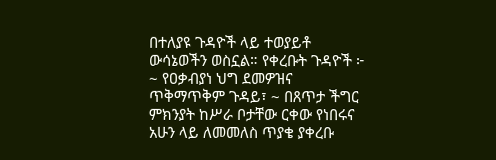በተለያዩ ጉዳዮች ላይ ተወያይቶ ውሳኔወችን ወስኗል። የቀረቡት ጉዳዮች ፦ ~ የዐቃብያነ ህግ ደመዎዝና ጥቅማጥቅም ጉዳይ፣ ~ በጸጥታ ችግር ምክንያት ከሥራ ቦታቸው ርቀው የነበሩና አሁን ላይ ለመመለስ ጥያቄ ያቀረቡ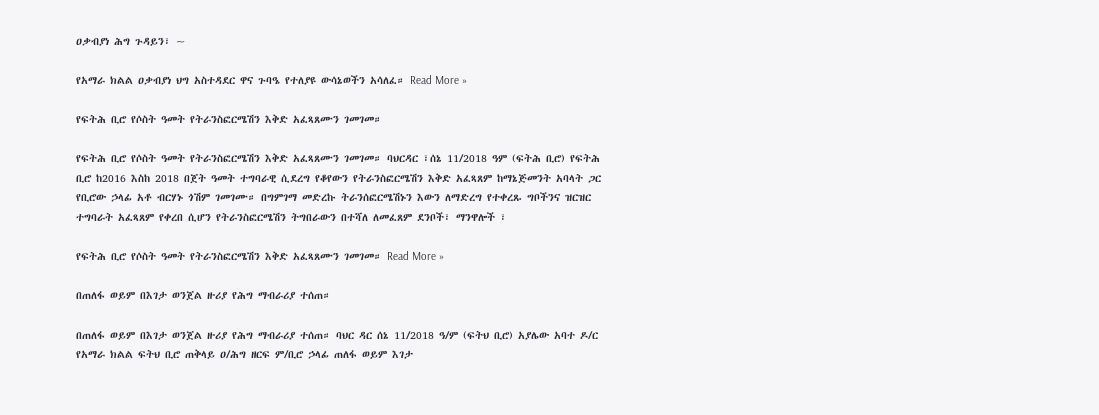ዐቃብያነ ሕግ ጉዳይን፣ ~

የአማራ ክልል ዐቃብያነ ህግ አስተዳደር ዋና ጉባዔ የተለያዩ ውሳኔወችን አሳለፈ። Read More »

የፍትሕ ቢሮ የሶስት ዓመት የትራንስፎርሜሽን እቅድ አፈጻጸሙን ገመገመ።

የፍትሕ ቢሮ የሶስት ዓመት የትራንስፎርሜሽን እቅድ አፈጻጸሙን ገመገመ። ባህርዳር ፣ሰኔ 11/2018 ዓም (ፍትሕ ቢሮ) የፍትሕ ቢሮ ከ2016 እስከ 2018 በጀት ዓመት ተግባራዊ ሲደረግ የቆየውን የትራንስፎርሜሽን እቅድ አፈጻጸም ከማኔጅመንት አባላት ጋር የቢሮው ኃላፊ አቶ ብርሃኑ ጎሽም ገመገሙ። በግምገማ መድረኩ ትራንሰፎርሜሽኑን እውን ለማድረግ የተቀረጹ ግቦችንና ዝርዝር ተግባራት አፈጻጸም የቀረበ ሲሆን የትራንስፎርሜሽን ትግበራውን በተሻለ ለመፈጸም ደንቦች፣ ማንዋሎች ፣

የፍትሕ ቢሮ የሶስት ዓመት የትራንስፎርሜሽን እቅድ አፈጻጸሙን ገመገመ። Read More »

በጠለፋ ወይም በእገታ ወንጀል ዙሪያ የሕግ ማብራሪያ ተሰጠ።

በጠለፋ ወይም በእገታ ወንጀል ዙሪያ የሕግ ማብራሪያ ተሰጠ። ባህር ዳር ሰኔ 11/2018 ዓ/ም (ፍትህ ቢሮ) አያሌው አባተ ዶ/ር የአማራ ክልል ፍትህ ቢሮ ጠቅላይ ዐ/ሕግ ዘርፍ ም/ቢሮ ኃላፊ ጠለፋ ወይም እገታ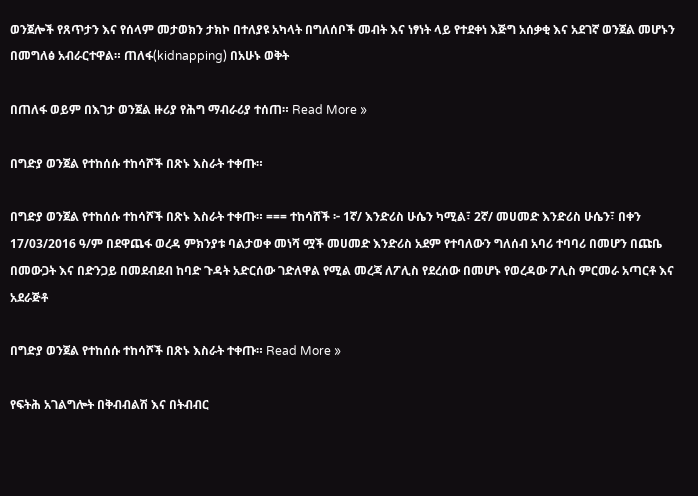ወንጀሎች የጸጥታን እና የሰላም መታወክን ታክኮ በተለያዩ አካላት በግለሰቦች መብት እና ነፃነት ላይ የተደቀነ እጅግ አሰቃቂ እና አደገኛ ወንጀል መሆኑን በመግለፅ አብራርተዋል። ጠለፋ(kidnapping) በአሁኑ ወቅት

በጠለፋ ወይም በእገታ ወንጀል ዙሪያ የሕግ ማብራሪያ ተሰጠ። Read More »

በግድያ ወንጀል የተከሰሱ ተከሳሾች በጽኑ እስራት ተቀጡ።

በግድያ ወንጀል የተከሰሱ ተከሳሾች በጽኑ እስራት ተቀጡ። === ተከሳሸች ፦ 1ኛ/ እንድሪስ ሁሴን ካሚል፣ 2ኛ/ መሀመድ እንድሪስ ሁሴን፣ በቀን 17/03/2016 ዓ/ም በደዋጨፋ ወረዳ ምክንያቱ ባልታወቀ መነሻ ሟች መሀመድ እንድሪስ አደም የተባለውን ግለሰብ አባሪ ተባባሪ በመሆን በጩቤ በመውጋት እና በድንጋይ በመደብደብ ከባድ ጉዳት አድርሰው ገድለዋል የሚል መረጃ ለፖሊስ የደረሰው በመሆኑ የወረዳው ፖሊስ ምርመራ አጣርቶ እና አደራጅቶ

በግድያ ወንጀል የተከሰሱ ተከሳሾች በጽኑ እስራት ተቀጡ። Read More »

የፍትሕ አገልግሎት በቅብብልሽ እና በትብብር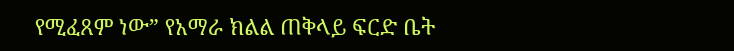የሚፈጸም ነው” የአማራ ክልል ጠቅላይ ፍርድ ቤት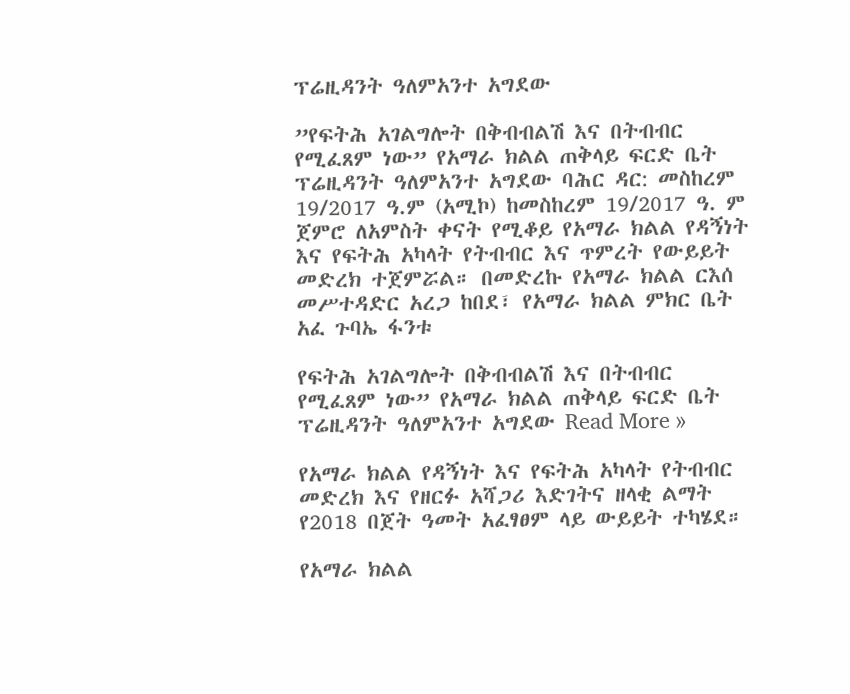ፕሬዚዳንት ዓለምአንተ አግደው

”የፍትሕ አገልግሎት በቅብብልሽ እና በትብብር የሚፈጸም ነው” የአማራ ክልል ጠቅላይ ፍርድ ቤት ፕሬዚዳንት ዓለምአንተ አግደው ባሕር ዳር: መስከረም 19/2017 ዓ.ም (አሚኮ) ከመስከረም 19/2017 ዓ. ም ጀምሮ ለአምስት ቀናት የሚቆይ የአማራ ክልል የዳኝነት እና የፍትሕ አካላት የትብብር እና ጥምረት የውይይት መድረክ ተጀምሯል። በመድረኩ የአማራ ክልል ርእሰ መሥተዳድር አረጋ ከበደ፣ የአማራ ክልል ምክር ቤት አፈ ጉባኤ ፋንቱ

የፍትሕ አገልግሎት በቅብብልሽ እና በትብብር የሚፈጸም ነው” የአማራ ክልል ጠቅላይ ፍርድ ቤት ፕሬዚዳንት ዓለምአንተ አግደው Read More »

የአማራ ክልል የዳኝነት እና የፍትሕ አካላት የትብብር መድረክ እና የዘርፉ አሻጋሪ እድገትና ዘላቂ ልማት የ2018 በጀት ዓመት አፈፃፀም ላይ ውይይት ተካሄደ።

የአማራ ክልል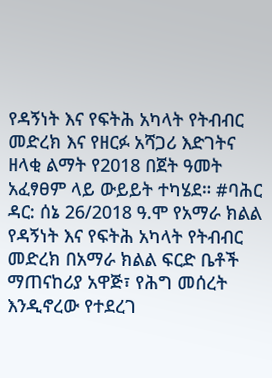የዳኝነት እና የፍትሕ አካላት የትብብር መድረክ እና የዘርፉ አሻጋሪ እድገትና ዘላቂ ልማት የ2018 በጀት ዓመት አፈፃፀም ላይ ውይይት ተካሄደ። #ባሕር ዳር: ሰኔ 26/2018 ዓ.ሞ የአማራ ክልል የዳኝነት እና የፍትሕ አካላት የትብብር መድረክ በአማራ ክልል ፍርድ ቤቶች ማጠናከሪያ አዋጅ፣ የሕግ መሰረት እንዲኖረው የተደረገ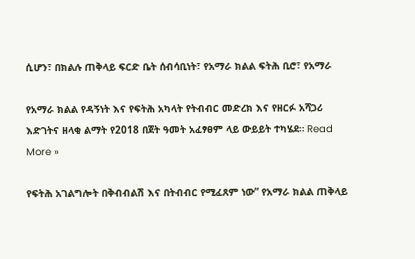ሲሆን፣ በክልሉ ጠቅላይ ፍርድ ቤት ሰብሳቢነት፣ የአማራ ክልል ፍትሕ ቢሮ፣ የአማራ

የአማራ ክልል የዳኝነት እና የፍትሕ አካላት የትብብር መድረክ እና የዘርፉ አሻጋሪ እድገትና ዘላቂ ልማት የ2018 በጀት ዓመት አፈፃፀም ላይ ውይይት ተካሄደ። Read More »

የፍትሕ አገልግሎት በቅብብልሽ እና በትብብር የሚፈጸም ነው” የአማራ ክልል ጠቅላይ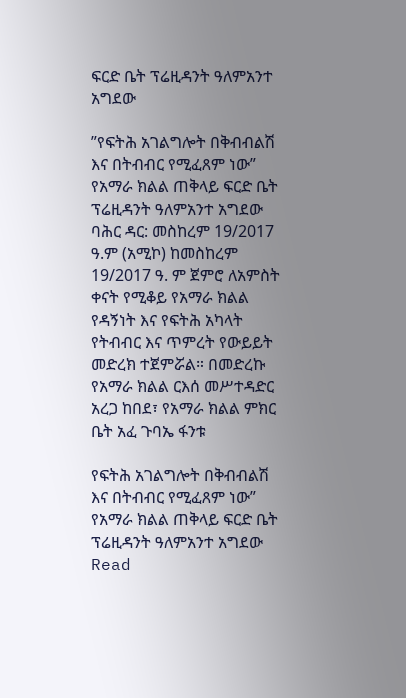ፍርድ ቤት ፕሬዚዳንት ዓለምአንተ አግደው

”የፍትሕ አገልግሎት በቅብብልሽ እና በትብብር የሚፈጸም ነው” የአማራ ክልል ጠቅላይ ፍርድ ቤት ፕሬዚዳንት ዓለምአንተ አግደው ባሕር ዳር: መስከረም 19/2017 ዓ.ም (አሚኮ) ከመስከረም 19/2017 ዓ. ም ጀምሮ ለአምስት ቀናት የሚቆይ የአማራ ክልል የዳኝነት እና የፍትሕ አካላት የትብብር እና ጥምረት የውይይት መድረክ ተጀምሯል። በመድረኩ የአማራ ክልል ርእሰ መሥተዳድር አረጋ ከበደ፣ የአማራ ክልል ምክር ቤት አፈ ጉባኤ ፋንቱ

የፍትሕ አገልግሎት በቅብብልሽ እና በትብብር የሚፈጸም ነው” የአማራ ክልል ጠቅላይ ፍርድ ቤት ፕሬዚዳንት ዓለምአንተ አግደው Read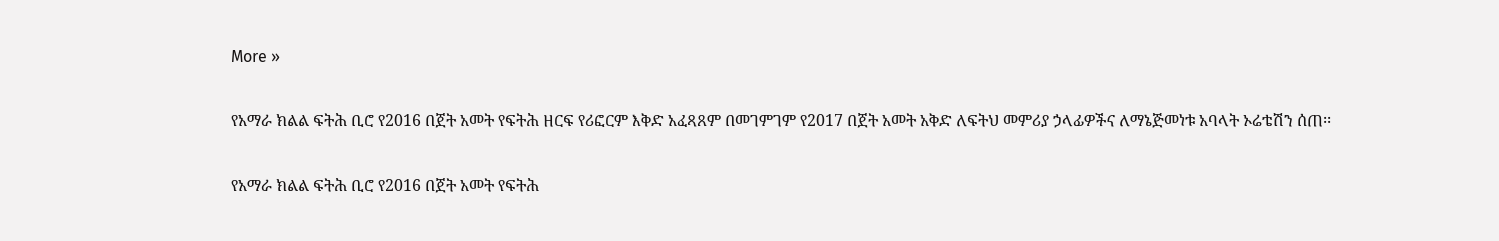More »

የአማራ ክልል ፍትሕ ቢሮ የ2016 በጀት አመት የፍትሕ ዘርፍ የሪፎርም እቅድ አፈጻጸም በመገምገም የ2017 በጀት አመት አቅድ ለፍትህ መምሪያ ኃላፊዎችና ለማኔጅመነቱ አባላት ኦሬቴሽን ሰጠ፡፡

የአማራ ክልል ፍትሕ ቢሮ የ2016 በጀት አመት የፍትሕ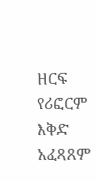ዘርፍ የሪፎርም እቅድ አፈጻጸም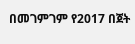በመገምገም የ2017 በጀት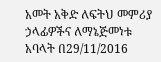አመት አቅድ ለፍትህ መምሪያ ኃላፊዎችና ለማኔጅመነቱ አባላት በ29/11/2016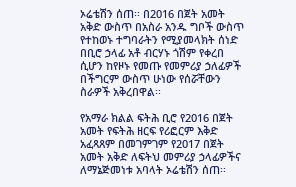ኦሬቴሽን ሰጠ፡፡ በ2016 በጀት አመት አቅድ ውስጥ በአስራ አንዱ ግቦች ውስጥ የተከወኑ ተግባራትን የሚያመላክት ሰነድ በቢሮ ኃላፊ አቶ ብርሃኑ ጎሽም የቀረበ ሲሆን ከየዞኑ የመጡ የመምሪያ ኃለፊዎች በችግርም ውስጥ ሁነው የሰሯቸውን ስራዎች አቅረበዋል፡፡

የአማራ ክልል ፍትሕ ቢሮ የ2016 በጀት አመት የፍትሕ ዘርፍ የሪፎርም እቅድ አፈጻጸም በመገምገም የ2017 በጀት አመት አቅድ ለፍትህ መምሪያ ኃላፊዎችና ለማኔጅመነቱ አባላት ኦሬቴሽን ሰጠ፡፡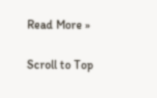Read More »

Scroll to Top